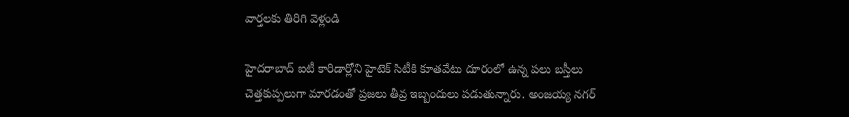వార్తలకు తిరిగి వెళ్లండి

హైదరాబాద్ ఐటీ కారిడార్లోని హైటెక్ సిటీకి కూతవేటు దూరంలో ఉన్న పలు బస్తీలు చెత్తకుప్పలుగా మారడంతో ప్రజలు తీవ్ర ఇబ్బందులు పడుతున్నారు. అంజయ్య నగర్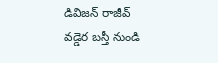డివిజన్ రాజీవ్ వడ్డెర బస్తీ నుండి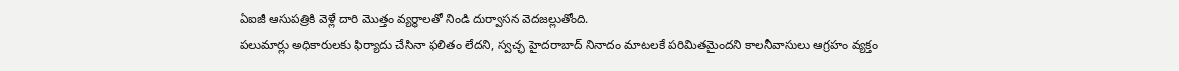ఏఐజీ ఆసుపత్రికి వెళ్లే దారి మొత్తం వ్యర్థాలతో నిండి దుర్వాసన వెదజల్లుతోంది.
పలుమార్లు అధికారులకు ఫిర్యాదు చేసినా ఫలితం లేదని, స్వచ్ఛ హైదరాబాద్ నినాదం మాటలకే పరిమితమైందని కాలనీవాసులు ఆగ్రహం వ్యక్తం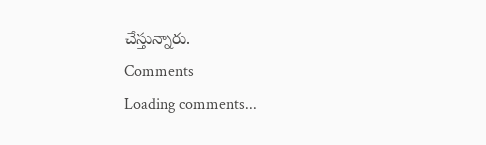చేస్తున్నారు.
Comments
Loading comments...